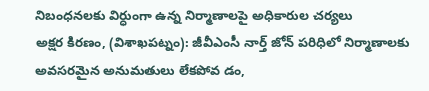నిబంధనలకు విర్ధుంగా ఉన్న నిర్మాణాలపై అధికారుల చర్యలు
అక్షర కిరణం, (విశాఖపట్నం): జీవీఎంసీ నార్త్ జోన్ పరిధిలో నిర్మాణాలకు అవసరమైన అనుమతులు లేకపోవ డం,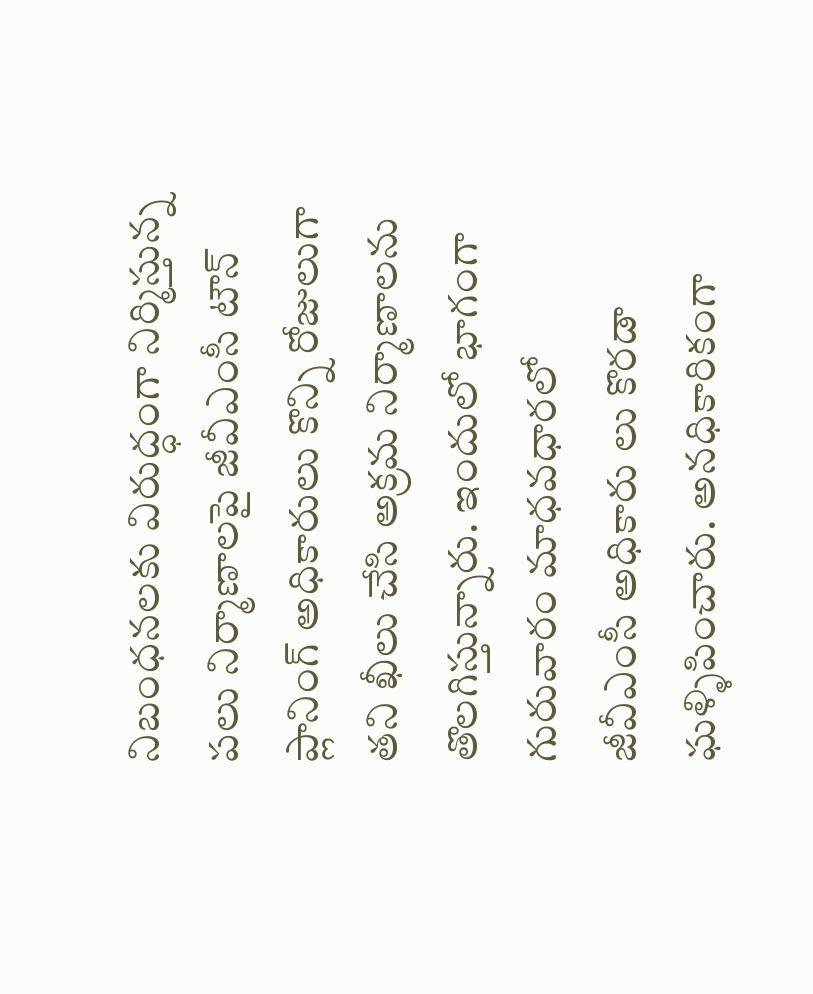నిబంధనలకు విరుద్ధంగా నిర్మిస్తున్న పలు నిర్మాణాలపై జీవీఎంసీ టౌన్ ప్లానింగ్ అధికారులు కొన్ని రోజులుగా తని ఖీలు చేసి అక్రమ నిర్మాణాలను తొలగిస్తున్నారు. ఇందులో భాగంగా గురువారం మాధవధారలో జీవీఎంసీ అధికారు లు కొరడా ఘళ్ళిపించారు. అనధికారికంగా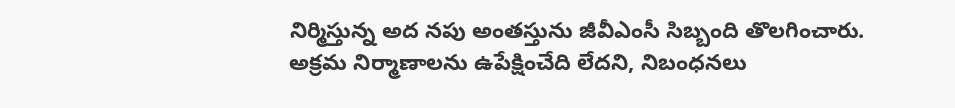నిర్మిస్తున్న అద నపు అంతస్తును జీవీఎంసీ సిబ్బంది తొలగించారు. అక్రమ నిర్మాణాలను ఉపేక్షించేది లేదని, నిబంధనలు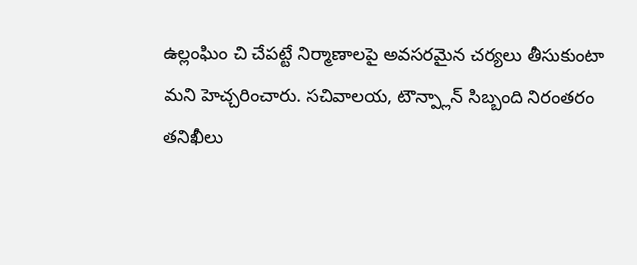ఉల్లంఘిం చి చేపట్టే నిర్మాణాలపై అవసరమైన చర్యలు తీసుకుంటా మని హెచ్చరించారు. సచివాలయ, టౌన్ప్లాన్ సిబ్బంది నిరంతరం తనిఖీలు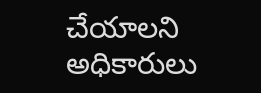చేయాలని అధికారులు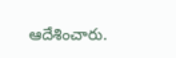ఆదేశించారు.